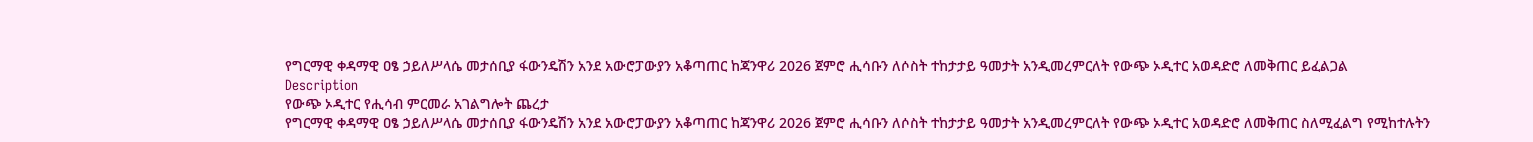የግርማዊ ቀዳማዊ ዐፄ ኃይለሥላሴ መታሰቢያ ፋውንዴሽን አንደ አውሮፓውያን አቆጣጠር ከጃንዋሪ 2026 ጀምሮ ሒሳቡን ለሶስት ተከታታይ ዓመታት አንዲመረምርለት የውጭ ኦዲተር አወዳድሮ ለመቅጠር ይፈልጋል
Description
የውጭ ኦዲተር የሒሳብ ምርመራ አገልግሎት ጨረታ
የግርማዊ ቀዳማዊ ዐፄ ኃይለሥላሴ መታሰቢያ ፋውንዴሽን አንደ አውሮፓውያን አቆጣጠር ከጃንዋሪ 2026 ጀምሮ ሒሳቡን ለሶስት ተከታታይ ዓመታት አንዲመረምርለት የውጭ ኦዲተር አወዳድሮ ለመቅጠር ስለሚፈልግ የሚከተሉትን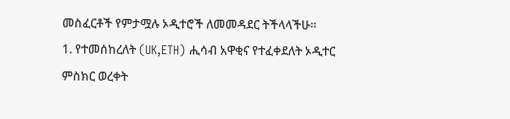መስፈርቶች የምታሟሉ ኦዲተሮች ለመመዳደር ትችላላችሁ።
1. የተመሰከረለት (UK,ETH) ሒሳብ አዋቂና የተፈቀደለት ኦዲተር ምስክር ወረቀት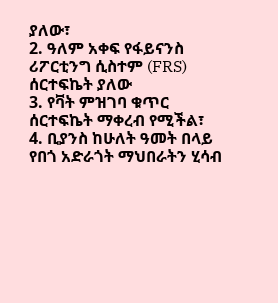ያለው፣
2. ዓለም አቀፍ የፋይናንስ ሪፖርቲንግ ሲስተም (FRS) ሰርተፍኬት ያለው
3. የቫት ምዝገባ ቁጥር ሰርተፍኬት ማቀረብ የሚችል፣
4. ቢያንስ ከሁለት ዓመት በላይ የበጎ አድራጎት ማህበራትን ሂሳብ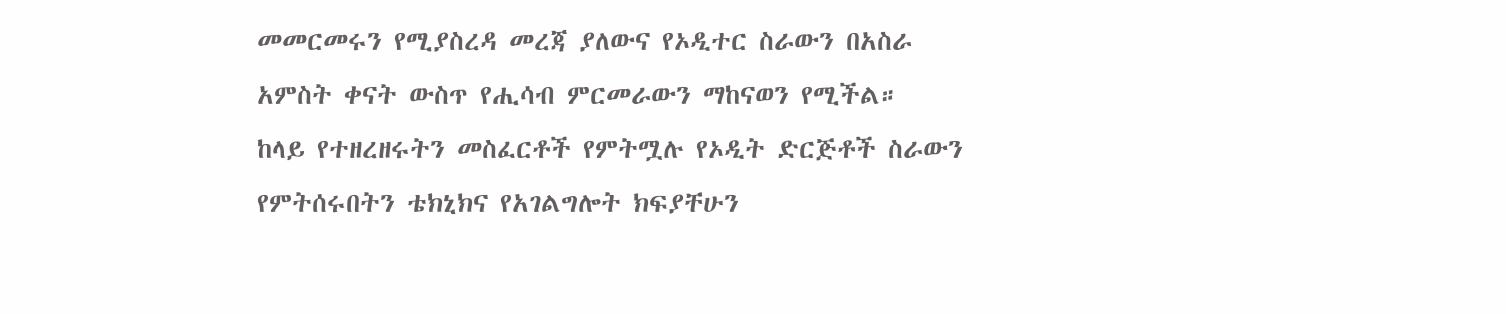መመርመሩን የሚያስረዳ መረጃ ያለውና የኦዲተር ስራውን በአስራ አምስት ቀናት ውስጥ የሒሳብ ምርመራውን ማከናወን የሚችል።
ከላይ የተዘረዘሩትን መስፈርቶች የምትሟሉ የኦዲት ድርጅቶች ስራውን የምትሰሩበትን ቴክኒክና የአገልግሎት ክፍያቸሁን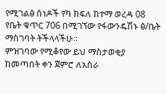የሚገልፅ ሰነዶች የካ ክፍለ ከተማ ወረዳ 08 የቤት ቁጥር 706 በሚገኘው የፋውንዴሽኑ ፅ/ቤት ማስገባት ትችላላችሁ።
ምዝገባው የሚቆየው ይህ ማስታወቂያ ከመጣበት ቀን ጀምሮ ለአስራ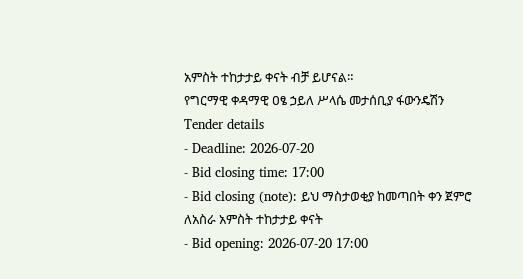አምስት ተከታታይ ቀናት ብቻ ይሆናል።
የግርማዊ ቀዳማዊ ዐፄ ኃይለ ሥላሴ መታሰቢያ ፋውንዴሽን
Tender details
- Deadline: 2026-07-20
- Bid closing time: 17:00
- Bid closing (note): ይህ ማስታወቂያ ከመጣበት ቀን ጀምሮ ለአስራ አምስት ተከታታይ ቀናት
- Bid opening: 2026-07-20 17:00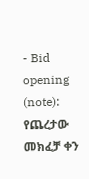- Bid opening (note): የጨረታው መክፈቻ ቀን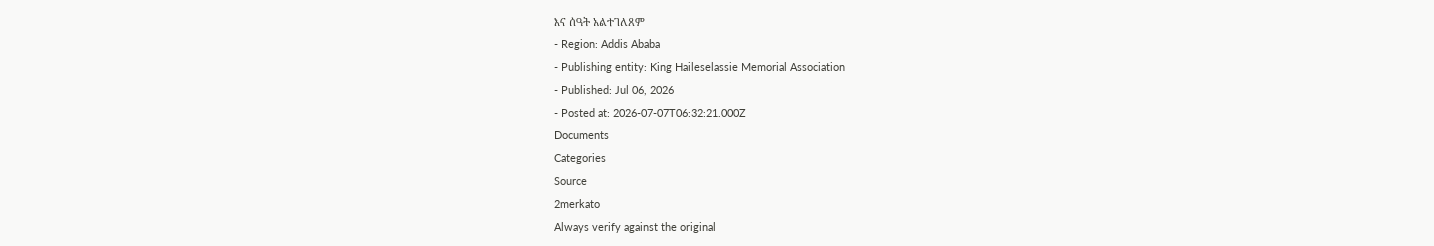እና ሰዓት አልተገለጸም
- Region: Addis Ababa
- Publishing entity: King Haileselassie Memorial Association
- Published: Jul 06, 2026
- Posted at: 2026-07-07T06:32:21.000Z
Documents
Categories
Source
2merkato
Always verify against the original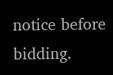notice before bidding.